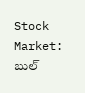Stock Market: బుల్‌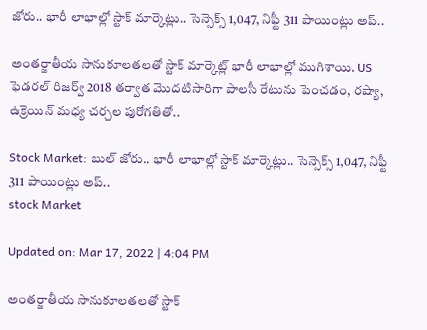జోరు.. భారీ లాభాల్లో స్టాక్‌ మార్కెట్లు.. సెన్సెక్స్ 1,047, నిఫ్టీ 311 పాయింట్లు అప్..

అంతర్జాతీయ సానుకూలతలతో స్టాక్ మార్కెట్ల్ భారీ లాభాల్లో ముగిశాయి. US ఫెడరల్ రిజర్వ్ 2018 తర్వాత మొదటిసారిగా పాలసీ రేటును పెంచడం, రష్యా, ఉక్రెయిన్ మధ్య చర్చల పురోగతితో..

Stock Market: బుల్‌ జోరు.. భారీ లాభాల్లో స్టాక్‌ మార్కెట్లు.. సెన్సెక్స్ 1,047, నిఫ్టీ 311 పాయింట్లు అప్..
stock Market

Updated on: Mar 17, 2022 | 4:04 PM

అంతర్జాతీయ సానుకూలతలతో స్టాక్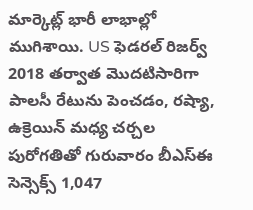మార్కెట్ల్ భారీ లాభాల్లో ముగిశాయి. US ఫెడరల్ రిజర్వ్ 2018 తర్వాత మొదటిసారిగా పాలసీ రేటును పెంచడం, రష్యా, ఉక్రెయిన్ మధ్య చర్చల పురోగతితో గురువారం బీఎస్‌ఈ సెన్సెక్స్ 1,047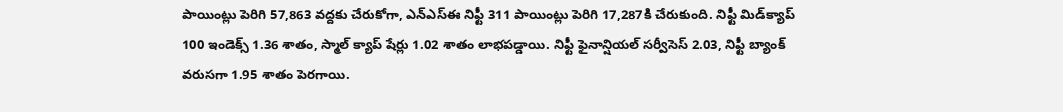పాయింట్లు పెరిగి 57,863 వద్దకు చేరుకోగా, ఎన్‌ఎస్‌ఈ నిఫ్టీ 311 పాయింట్లు పెరిగి 17,287కి చేరుకుంది. నిఫ్టీ మిడ్‌క్యాప్ 100 ఇండెక్స్ 1.36 శాతం, స్మాల్ క్యాప్ షేర్లు 1.02 శాతం లాభపడ్డాయి. నిఫ్టీ ఫైనాన్షియల్ సర్వీసెస్ 2.03, నిఫ్టీ బ్యాంక్ వరుసగా 1.95 శాతం పెరగాయి.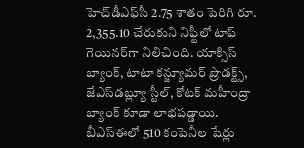హెచ్‌డీఎఫ్‌సీ 2.75 శాతం పెరిగి రూ. 2,355.10 చేరుకుని నిఫ్టీలో టాప్ గెయినర్‌గా నిలిచింది. యాక్సిస్ బ్యాంక్, టాటా కన్జ్యూమర్ ప్రొడక్ట్స్, జేఎస్‌డబ్ల్యూ స్టీల్, కోటక్ మహీంద్రా బ్యాంక్ కూడా లాభపడ్డాయి. బీఎస్‌ఈలో 510 కంపెనీల షేర్లు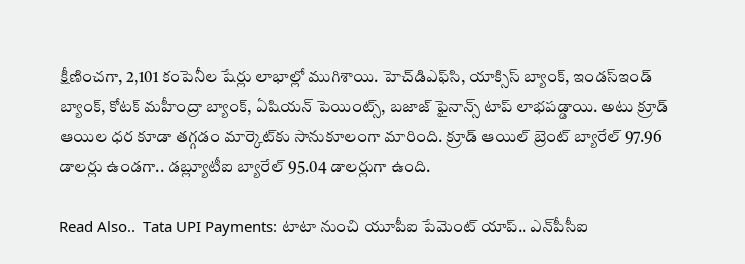క్షీణించగా, 2,101 కంపెనీల షేర్లు లాభాల్లో ముగిశాయి. హెచ్‌డిఎఫ్‌సి, యాక్సిస్ బ్యాంక్, ఇండస్‌ఇండ్ బ్యాంక్, కోటక్ మహీంద్రా బ్యాంక్, ఏషియన్ పెయింట్స్, బజాజ్ ఫైనాన్స్ టాప్ లాభపడ్డాయి. అటు క్రూడ్ ఆయిల ధర కూడా తగ్గడం మార్కెట్‌కు సానుకూలంగా మారింది. క్రూడ్ ఆయిల్‌ బ్రెంట్ బ్యారేల్ 97.96 డాలర్లు ఉండగా.. డబ్ల్యూటీఐ బ్యారేల్ 95.04 డాలర్లుగా ఉంది.

Read Also..  Tata UPI Payments: టాటా నుంచి యూపీఐ పేమెంట్ యాప్‌.. ఎన్‌పీసీఐ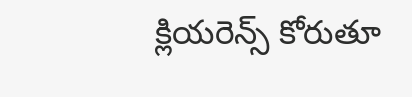క్లియరెన్స్ కోరుతూ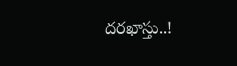దరఖాస్తు..!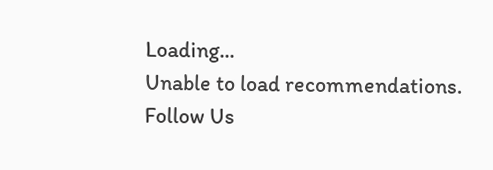Loading...
Unable to load recommendations.
Follow Us